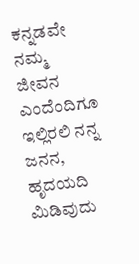ಕನ್ನಡವೇ ನಮ್ಮ ಜೀವನ ಎಂದೆಂದಿಗೂ ಇಲ್ಲಿರಲಿ ನನ್ನ ಜನನ,
ಹೃದಯದಿ ಮಿಡಿವುದು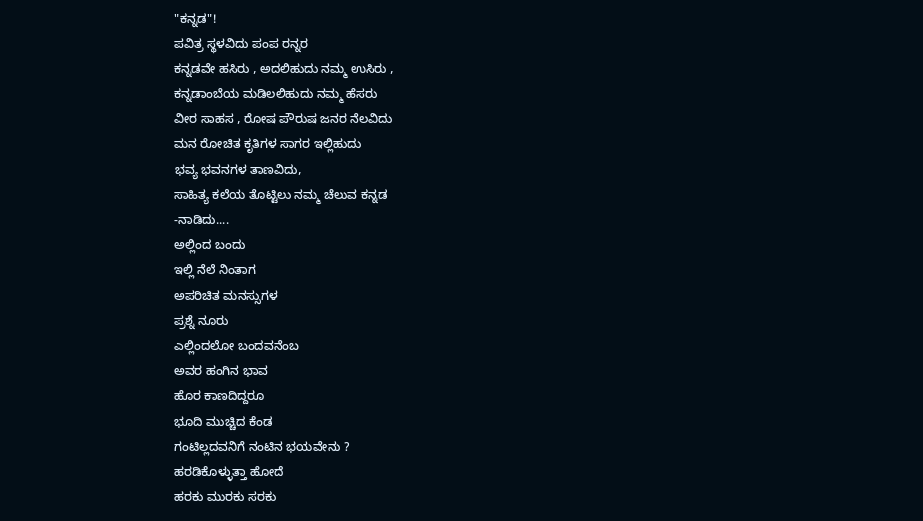"ಕನ್ನಡ"!
ಪವಿತ್ರ ಸ್ಥಳವಿದು ಪಂಪ ರನ್ನರ
ಕನ್ನಡವೇ ಹಸಿರು , ಅದಲಿಹುದು ನಮ್ಮ ಉಸಿರು ,
ಕನ್ನಡಾಂಬೆಯ ಮಡಿಲಲಿಹುದು ನಮ್ಮ ಹೆಸರು
ವೀರ ಸಾಹಸ , ರೋಷ ಪೌರುಷ ಜನರ ನೆಲವಿದು
ಮನ ರೋಚಿತ ಕೃತಿಗಳ ಸಾಗರ ಇಲ್ಲಿಹುದು
ಭವ್ಯ ಭವನಗಳ ತಾಣವಿದು,
ಸಾಹಿತ್ಯ ಕಲೆಯ ತೊಟ್ಟಿಲು ನಮ್ಮ ಚೆಲುವ ಕನ್ನಡ
-ನಾಡಿದು....
ಅಲ್ಲಿಂದ ಬಂದು
ಇಲ್ಲಿ ನೆಲೆ ನಿಂತಾಗ
ಅಪರಿಚಿತ ಮನಸ್ಸುಗಳ
ಪ್ರಶ್ನೆ ನೂರು
ಎಲ್ಲಿಂದಲೋ ಬಂದವನೆಂಬ
ಅವರ ಹಂಗಿನ ಭಾವ
ಹೊರ ಕಾಣದಿದ್ದರೂ
ಭೂದಿ ಮುಚ್ಚಿದ ಕೆಂಡ
ಗಂಟಿಲ್ಲದವನಿಗೆ ನಂಟಿನ ಭಯವೇನು ?
ಹರಡಿಕೊಳ್ಳುತ್ತಾ ಹೋದೆ
ಹರಕು ಮುರಕು ಸರಕು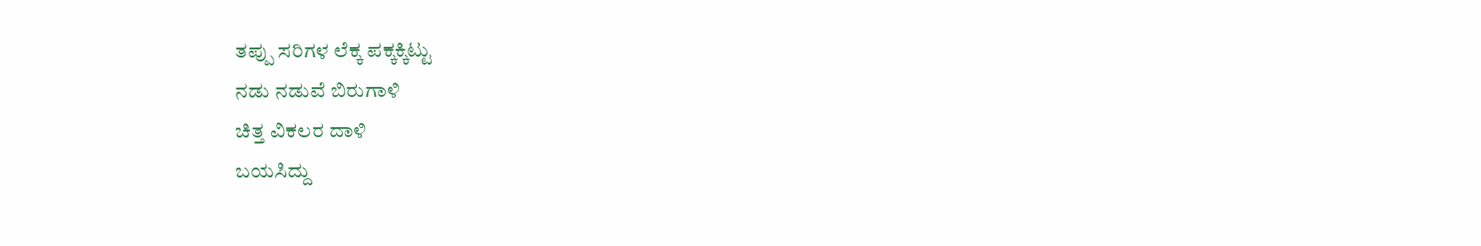ತಪ್ಪು ಸರಿಗಳ ಲೆಕ್ಕ ಪಕ್ಕಕ್ಕಿಟ್ಟು
ನಡು ನಡುವೆ ಬಿರುಗಾಳಿ
ಚಿತ್ತ ವಿಕಲರ ದಾಳಿ
ಬಯಸಿದ್ದು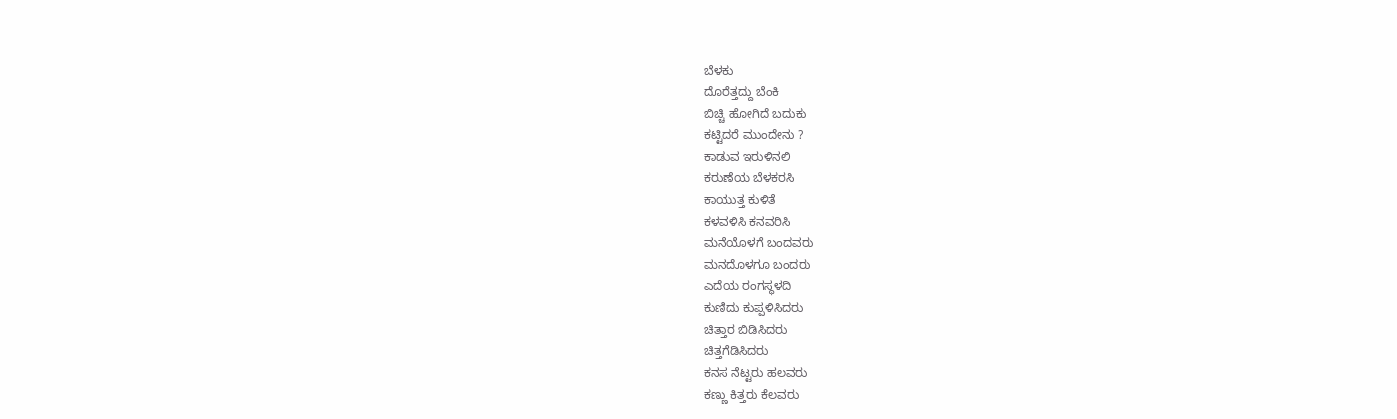ಬೆಳಕು
ದೊರೆತ್ತದ್ದು ಬೆಂಕಿ
ಬಿಚ್ಚಿ ಹೋಗಿದೆ ಬದುಕು
ಕಟ್ಟಿದರೆ ಮುಂದೇನು ?
ಕಾಡುವ ಇರುಳಿನಲಿ
ಕರುಣೆಯ ಬೆಳಕರಸಿ
ಕಾಯುತ್ತ ಕುಳಿತೆ
ಕಳವಳಿಸಿ ಕನವರಿಸಿ
ಮನೆಯೊಳಗೆ ಬಂದವರು
ಮನದೊಳಗೂ ಬಂದರು
ಎದೆಯ ರಂಗಸ್ಥಳದಿ
ಕುಣಿದು ಕುಪ್ಪಳಿಸಿದರು
ಚಿತ್ತಾರ ಬಿಡಿಸಿದರು
ಚಿತ್ತಗೆಡಿಸಿದರು
ಕನಸ ನೆಟ್ಟರು ಹಲವರು
ಕಣ್ಣು ಕಿತ್ತರು ಕೆಲವರು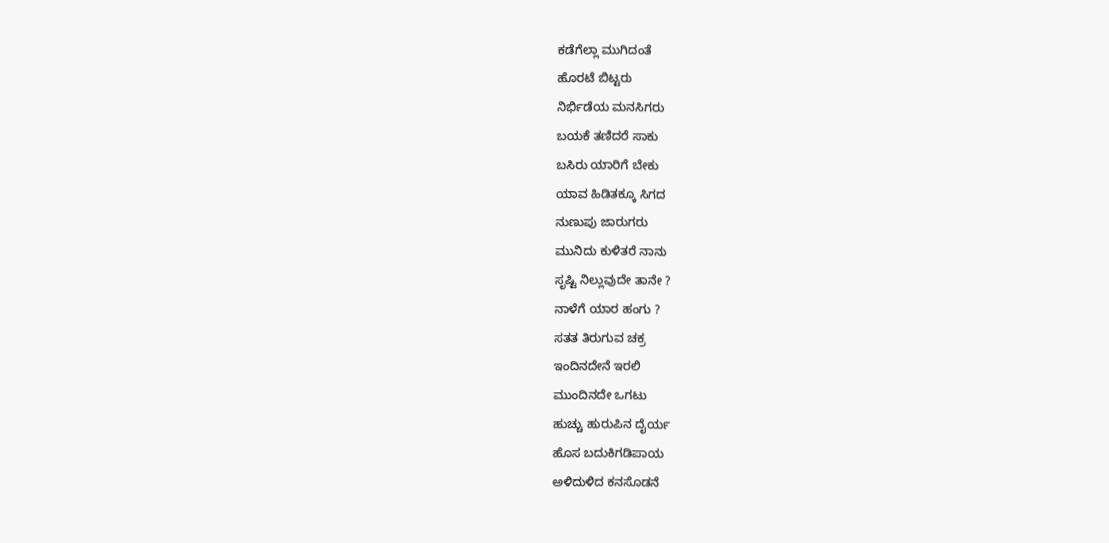ಕಡೆಗೆಲ್ಲಾ ಮುಗಿದಂತೆ
ಹೊರಟೆ ಬಿಟ್ಟರು
ನಿರ್ಭಿಡೆಯ ಮನಸಿಗರು
ಬಯಕೆ ತಣಿದರೆ ಸಾಕು
ಬಸಿರು ಯಾರಿಗೆ ಬೇಕು
ಯಾವ ಹಿಡಿತಕ್ಕೂ ಸಿಗದ
ನುಣುಪು ಜಾರುಗರು
ಮುನಿದು ಕುಳಿತರೆ ನಾನು
ಸೃಷ್ಟಿ ನಿಲ್ಲುವುದೇ ತಾನೇ ?
ನಾಳೆಗೆ ಯಾರ ಹಂಗು ?
ಸತತ ತಿರುಗುವ ಚಕ್ರ
ಇಂದಿನದೇನೆ ಇರಲಿ
ಮುಂದಿನದೇ ಒಗಟು
ಹುಚ್ಚು ಹುರುಪಿನ ದೈರ್ಯ
ಹೊಸ ಬದುಕಿಗಡಿಪಾಯ
ಅಳಿದುಳಿದ ಕನಸೊಡನೆ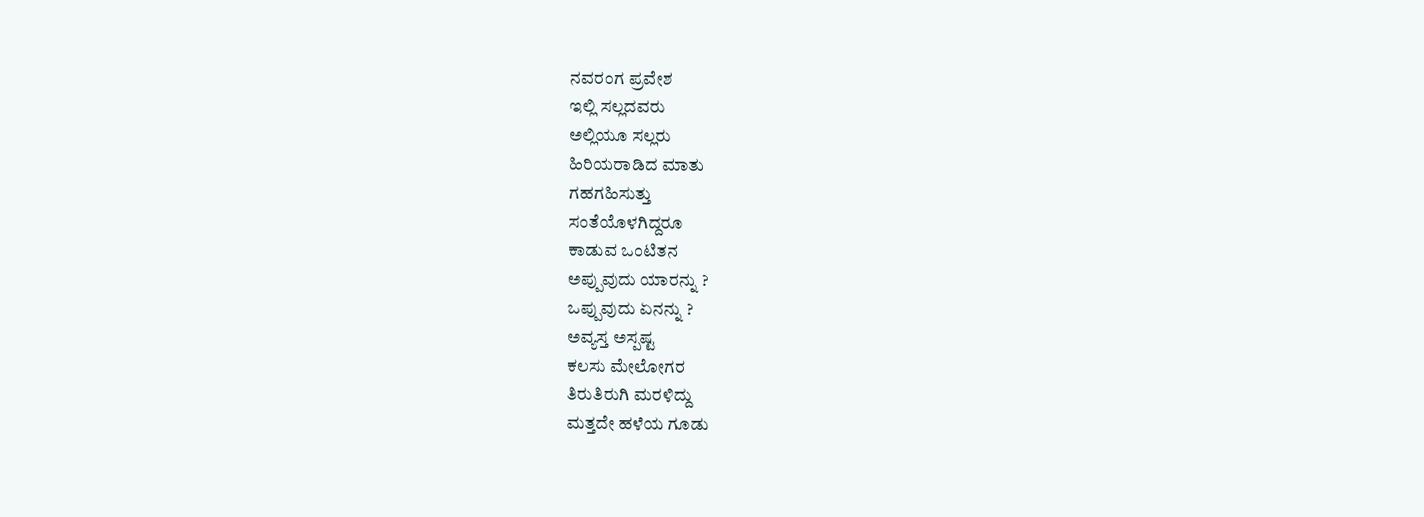ನವರಂಗ ಪ್ರವೇಶ
ಇಲ್ಲಿ ಸಲ್ಲದವರು
ಅಲ್ಲಿಯೂ ಸಲ್ಲರು
ಹಿರಿಯರಾಡಿದ ಮಾತು
ಗಹಗಹಿಸುತ್ತು
ಸಂತೆಯೊಳಗಿದ್ದರೂ
ಕಾಡುವ ಒಂಟಿತನ
ಅಪ್ಪುವುದು ಯಾರನ್ನು ?
ಒಪ್ಪುವುದು ಏನನ್ನು ?
ಅವ್ಯಸ್ತ ಅಸ್ಪಷ್ಟ
ಕಲಸು ಮೇಲೋಗರ
ತಿರುತಿರುಗಿ ಮರಳಿದ್ದು
ಮತ್ತದೇ ಹಳೆಯ ಗೂಡು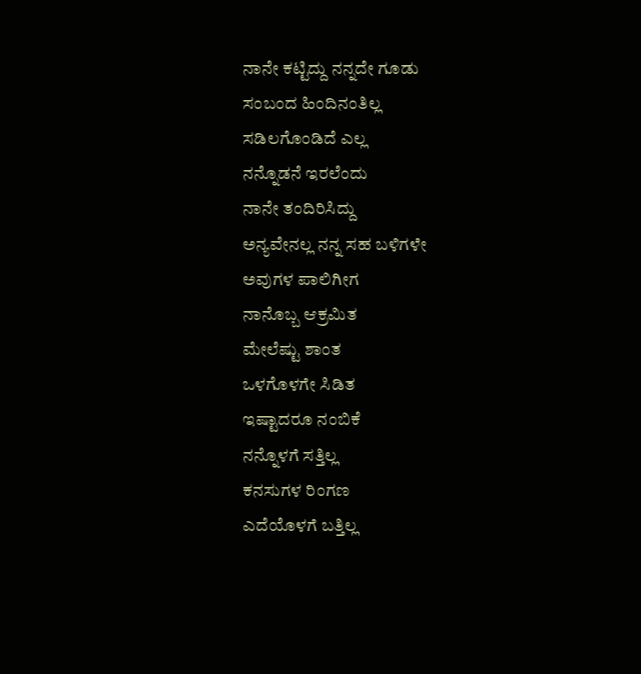ನಾನೇ ಕಟ್ಟಿದ್ದು ನನ್ನದೇ ಗೂಡು
ಸಂಬಂದ ಹಿಂದಿನಂತಿಲ್ಲ
ಸಡಿಲಗೊಂಡಿದೆ ಎಲ್ಲ
ನನ್ನೊಡನೆ ಇರಲೆಂದು
ನಾನೇ ತಂದಿರಿಸಿದ್ದು
ಅನ್ಯವೇನಲ್ಲ ನನ್ನ ಸಹ ಬಳಿಗಳೇ
ಅವುಗಳ ಪಾಲಿಗೀಗ
ನಾನೊಬ್ಬ ಆಕ್ರಮಿತ
ಮೇಲೆಷ್ಟು ಶಾಂತ
ಒಳಗೊಳಗೇ ಸಿಡಿತ
ಇಷ್ಟಾದರೂ ನಂಬಿಕೆ
ನನ್ನೊಳಗೆ ಸತ್ತಿಲ್ಲ
ಕನಸುಗಳ ರಿಂಗಣ
ಎದೆಯೊಳಗೆ ಬತ್ತಿಲ್ಲ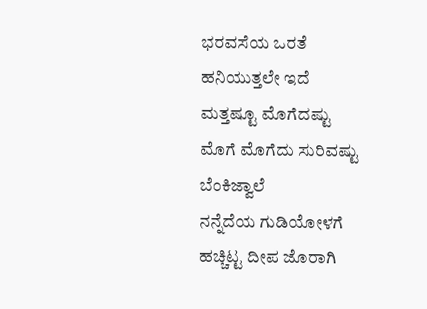ಭರವಸೆಯ ಒರತೆ
ಹನಿಯುತ್ತಲೇ ಇದೆ
ಮತ್ತಷ್ಟೂ ಮೊಗೆದಷ್ಟು
ಮೊಗೆ ಮೊಗೆದು ಸುರಿವಷ್ಟು
ಬೆಂಕಿಜ್ವಾಲೆ
ನನ್ನೆದೆಯ ಗುಡಿಯೋಳಗೆ
ಹಚ್ಚಿಟ್ಟ ದೀಪ ಜೊರಾಗಿ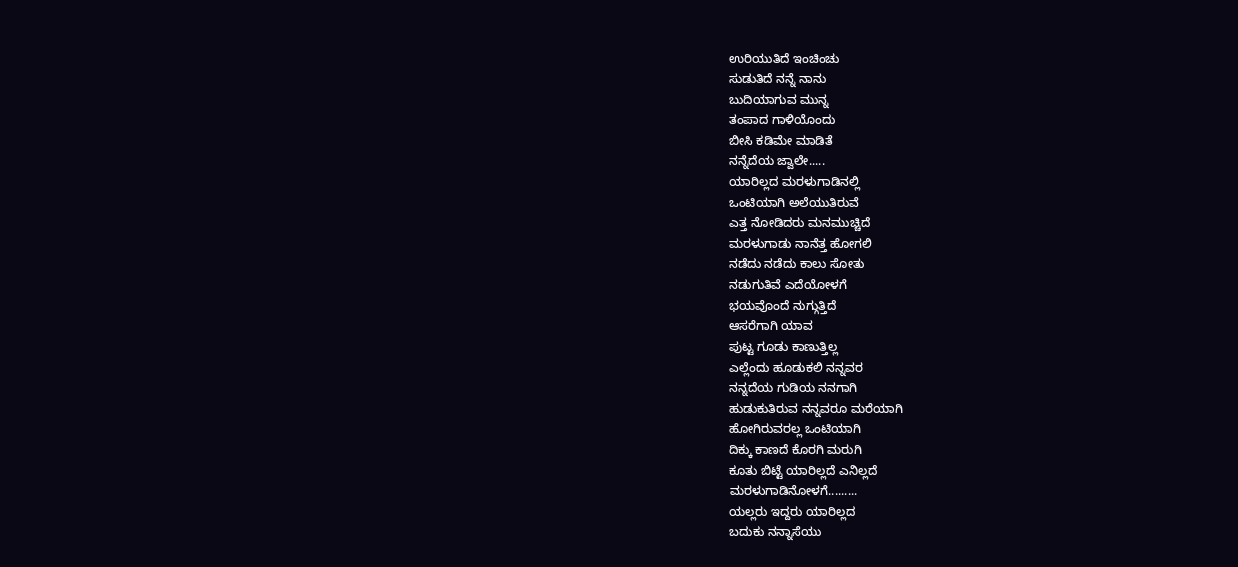ಉರಿಯುತಿದೆ ಇಂಚಿಂಚು
ಸುಡುತಿದೆ ನನ್ನೆ ನಾನು
ಬುದಿಯಾಗುವ ಮುನ್ನ
ತಂಪಾದ ಗಾಳಿಯೊಂದು
ಬೀಸಿ ಕಡಿಮೇ ಮಾಡಿತೆ
ನನ್ನೆದೆಯ ಜ್ವಾಲೇ.....
ಯಾರಿಲ್ಲದ ಮರಳುಗಾಡಿನಲ್ಲಿ
ಒಂಟಿಯಾಗಿ ಅಲೆಯುತಿರುವೆ
ಎತ್ತ ನೋಡಿದರು ಮನಮುಚ್ಚಿದೆ
ಮರಳುಗಾಡು ನಾನೆತ್ತ ಹೋಗಲಿ
ನಡೆದು ನಡೆದು ಕಾಲು ಸೋತು
ನಡುಗುತಿವೆ ಎದೆಯೋಳಗೆ
ಭಯವೊಂದೆ ನುಗ್ಗುತ್ತಿದೆ
ಆಸರೆಗಾಗಿ ಯಾವ
ಪುಟ್ಟ ಗೂಡು ಕಾಣುತ್ತಿಲ್ಲ
ಎಲ್ಲೆಂದು ಹೂಡುಕಲಿ ನನ್ನವರ
ನನ್ನದೆಯ ಗುಡಿಯ ನನಗಾಗಿ
ಹುಡುಕುತಿರುವ ನನ್ನವರೂ ಮರೆಯಾಗಿ
ಹೋಗಿರುವರಲ್ಲ ಒಂಟಿಯಾಗಿ
ದಿಕ್ಕು ಕಾಣದೆ ಕೊರಗಿ ಮರುಗಿ
ಕೂತು ಬಿಟ್ಟೆ ಯಾರಿಲ್ಲದೆ ಎನಿಲ್ಲದೆ
ಮರಳುಗಾಡಿನೋಳಗೆ.........
ಯಲ್ಲರು ಇದ್ದರು ಯಾರಿಲ್ಲದ
ಬದುಕು ನನ್ನಾಸೆಯು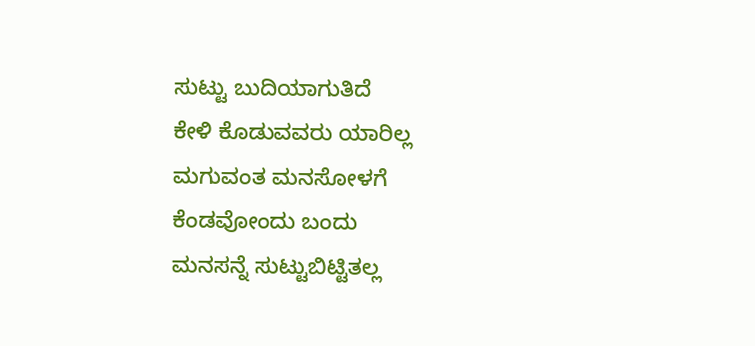ಸುಟ್ಟು ಬುದಿಯಾಗುತಿದೆ
ಕೇಳಿ ಕೊಡುವವರು ಯಾರಿಲ್ಲ
ಮಗುವಂತ ಮನಸೋಳಗೆ
ಕೆಂಡವೋಂದು ಬಂದು
ಮನಸನ್ನೆ ಸುಟ್ಟುಬಿಟ್ಟಿತಲ್ಲ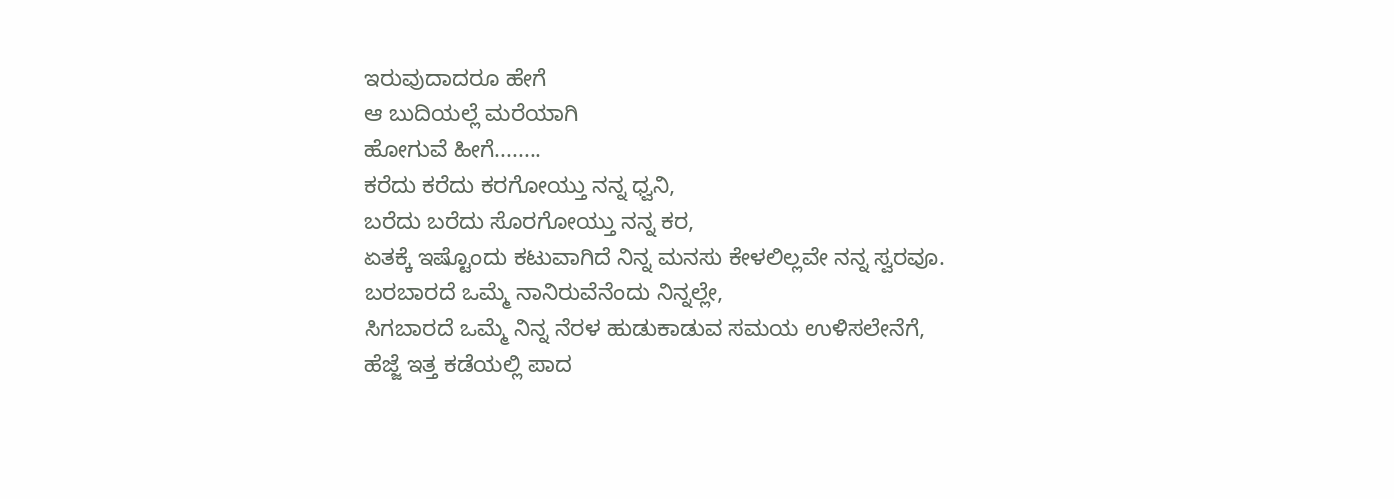ಇರುವುದಾದರೂ ಹೇಗೆ
ಆ ಬುದಿಯಲ್ಲೆ ಮರೆಯಾಗಿ
ಹೋಗುವೆ ಹೀಗೆ........
ಕರೆದು ಕರೆದು ಕರಗೋಯ್ತು ನನ್ನ ಧ್ವನಿ,
ಬರೆದು ಬರೆದು ಸೊರಗೋಯ್ತು ನನ್ನ ಕರ,
ಏತಕ್ಕೆ ಇಷ್ಟೊಂದು ಕಟುವಾಗಿದೆ ನಿನ್ನ ಮನಸು ಕೇಳಲಿಲ್ಲವೇ ನನ್ನ ಸ್ವರವೂ.
ಬರಬಾರದೆ ಒಮ್ಮೆ ನಾನಿರುವೆನೆಂದು ನಿನ್ನಲ್ಲೇ,
ಸಿಗಬಾರದೆ ಒಮ್ಮೆ ನಿನ್ನ ನೆರಳ ಹುಡುಕಾಡುವ ಸಮಯ ಉಳಿಸಲೇನೆಗೆ,
ಹೆಜ್ಜೆ ಇತ್ತ ಕಡೆಯಲ್ಲಿ ಪಾದ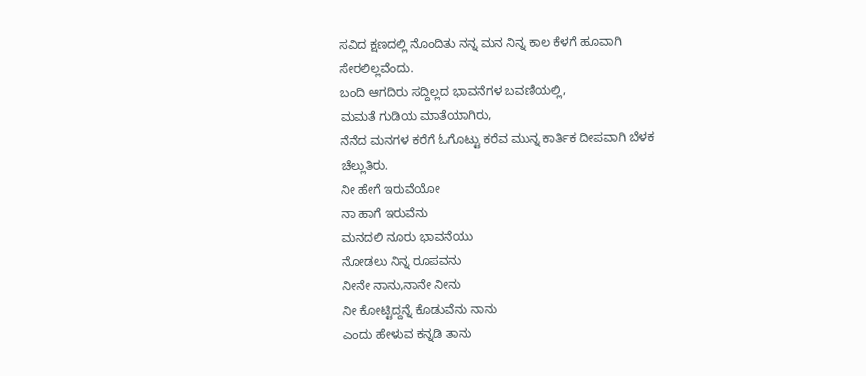ಸವಿದ ಕ್ಷಣದಲ್ಲಿ ನೊಂದಿತು ನನ್ನ ಮನ ನಿನ್ನ ಕಾಲ ಕೆಳಗೆ ಹೂವಾಗಿ ಸೇರಲಿಲ್ಲವೆಂದು.
ಬಂದಿ ಆಗದಿರು ಸದ್ದಿಲ್ಲದ ಭಾವನೆಗಳ ಬವಣಿಯಲ್ಲಿ,
ಮಮತೆ ಗುಡಿಯ ಮಾತೆಯಾಗಿರು,
ನೆನೆದ ಮನಗಳ ಕರೆಗೆ ಓಗೊಟ್ಟು ಕರೆವ ಮುನ್ನ ಕಾರ್ತಿಕ ದೀಪವಾಗಿ ಬೆಳಕ ಚೆಲ್ಲುತಿರು.
ನೀ ಹೇಗೆ ಇರುವೆಯೋ
ನಾ ಹಾಗೆ ಇರುವೆನು
ಮನದಲಿ ನೂರು ಭಾವನೆಯು
ನೋಡಲು ನಿನ್ನ ರೂಪವನು
ನೀನೇ ನಾನು,ನಾನೇ ನೀನು
ನೀ ಕೋಟ್ಟಿದ್ದನ್ನೆ ಕೊಡುವೆನು ನಾನು
ಎಂದು ಹೇಳುವ ಕನ್ನಡಿ ತಾನು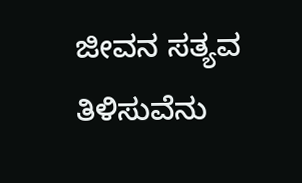ಜೀವನ ಸತ್ಯವ ತಿಳಿಸುವೆನು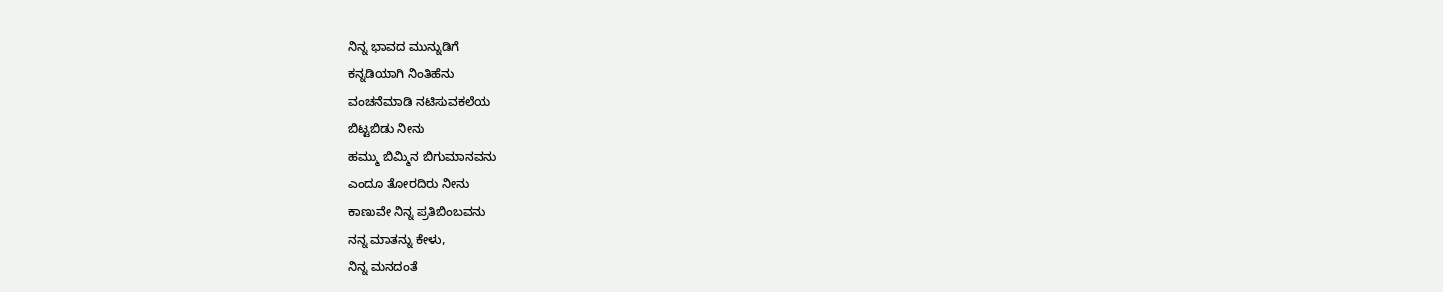ನಿನ್ನ ಭಾವದ ಮುನ್ನುಡಿಗೆ
ಕನ್ನಡಿಯಾಗಿ ನಿಂತಿಹೆನು
ವಂಚನೆಮಾಡಿ ನಟಿಸುವಕಲೆಯ
ಬಿಟ್ಟಬಿಡು ನೀನು
ಹಮ್ಮು ಬಿಮ್ಮಿನ ಬಿಗುಮಾನವನು
ಎಂದೂ ತೋರದಿರು ನೀನು
ಕಾಣುವೇ ನಿನ್ನ ಪ್ರತಿಬಿಂಬವನು
ನನ್ನ ಮಾತನ್ನು ಕೇಳು,
ನಿನ್ನ ಮನದಂತೆ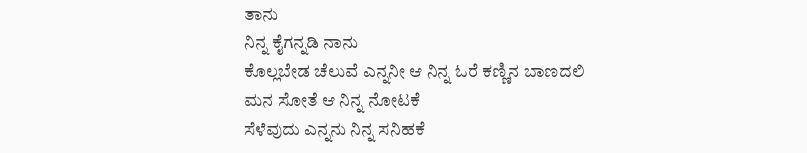ತಾನು
ನಿನ್ನ ಕೈಗನ್ನಡಿ ನಾನು
ಕೊಲ್ಲಬೇಡ ಚೆಲುವೆ ಎನ್ನನೀ ಆ ನಿನ್ನ ಓರೆ ಕಣ್ಣಿನ ಬಾಣದಲಿ
ಮನ ಸೋತೆ ಆ ನಿನ್ನ ನೋಟಕೆ
ಸೆಳೆವುದು ಎನ್ನನು ನಿನ್ನ ಸನಿಹಕೆ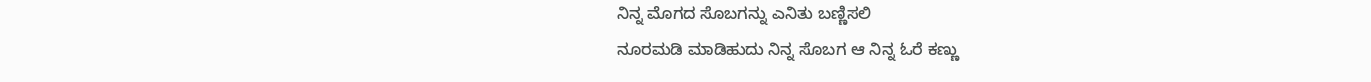ನಿನ್ನ ಮೊಗದ ಸೊಬಗನ್ನು ಎನಿತು ಬಣ್ಣಿಸಲಿ
ನೂರಮಡಿ ಮಾಡಿಹುದು ನಿನ್ನ ಸೊಬಗ ಆ ನಿನ್ನ ಓರೆ ಕಣ್ಣು